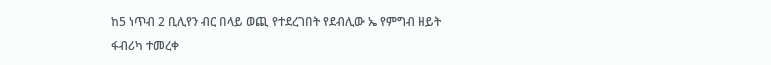ከ5 ነጥብ 2 ቢሊየን ብር በላይ ወጪ የተደረገበት የደብሊው ኤ የምግብ ዘይት ፋብሪካ ተመረቀ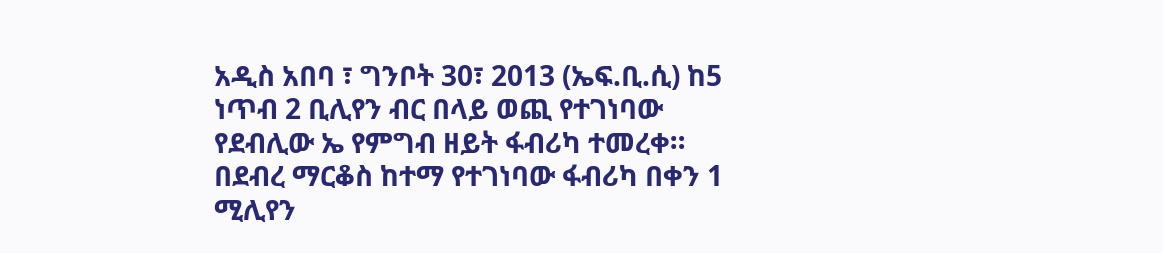አዲስ አበባ ፣ ግንቦት 30፣ 2013 (ኤፍ.ቢ.ሲ) ከ5 ነጥብ 2 ቢሊየን ብር በላይ ወጪ የተገነባው የደብሊው ኤ የምግብ ዘይት ፋብሪካ ተመረቀ።
በደብረ ማርቆስ ከተማ የተገነባው ፋብሪካ በቀን 1 ሚሊየን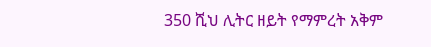350 ሺህ ሊትር ዘይት የማምረት አቅም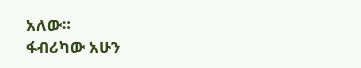አለው።
ፋብሪካው አሁን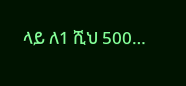ላይ ለ1 ሺህ 500…